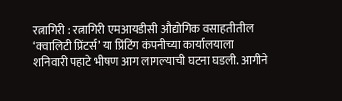रत्नागिरी : रत्नागिरी एमआयडीसी औद्योगिक वसाहतीतील ‘क्वालिटी प्रिंटर्स’ या प्रिंटिंग कंपनीच्या कार्यालयाला शनिवारी पहाटे भीषण आग लागल्याची घटना घडली. आगीने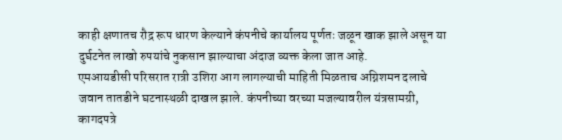काही क्षणातच रौद्र रूप धारण केल्याने कंपनीचे कार्यालय पूर्णतः जळून खाक झाले असून या दुर्घटनेत लाखो रुपयांचे नुकसान झाल्याचा अंदाज व्यक्त केला जात आहे.
एमआयडीसी परिसरात रात्री उशिरा आग लागल्याची माहिती मिळताच अग्निशमन दलाचे जवान तातडीने घटनास्थळी दाखल झाले. कंपनीच्या वरच्या मजल्यावरील यंत्रसामग्री, कागदपत्रे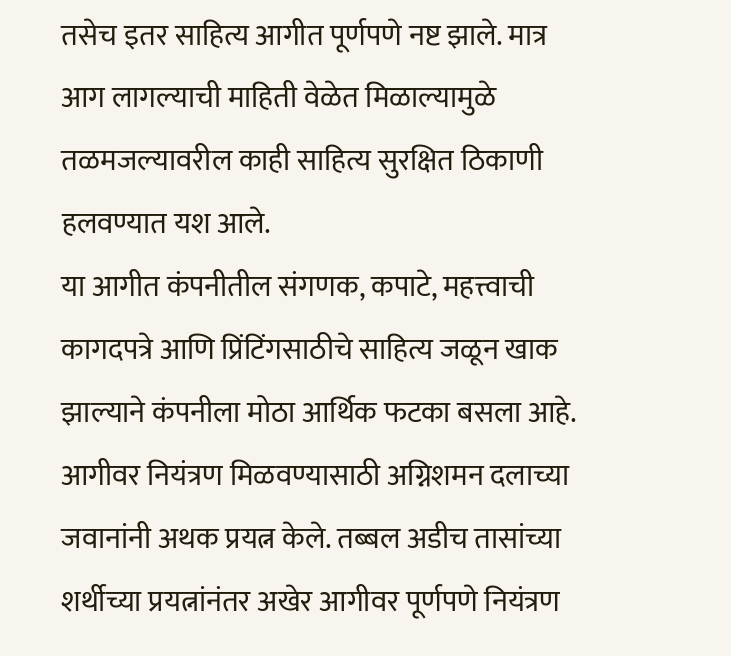तसेच इतर साहित्य आगीत पूर्णपणे नष्ट झाले. मात्र आग लागल्याची माहिती वेळेत मिळाल्यामुळे तळमजल्यावरील काही साहित्य सुरक्षित ठिकाणी हलवण्यात यश आले.
या आगीत कंपनीतील संगणक, कपाटे, महत्त्वाची कागदपत्रे आणि प्रिंटिंगसाठीचे साहित्य जळून खाक झाल्याने कंपनीला मोठा आर्थिक फटका बसला आहे. आगीवर नियंत्रण मिळवण्यासाठी अग्निशमन दलाच्या जवानांनी अथक प्रयत्न केले. तब्बल अडीच तासांच्या शर्थीच्या प्रयत्नांनंतर अखेर आगीवर पूर्णपणे नियंत्रण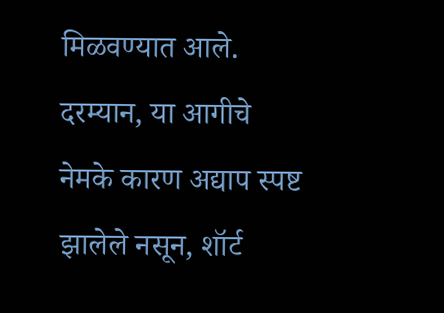मिळवण्यात आले.
दरम्यान, या आगीचे नेमके कारण अद्याप स्पष्ट झालेले नसून, शॉर्ट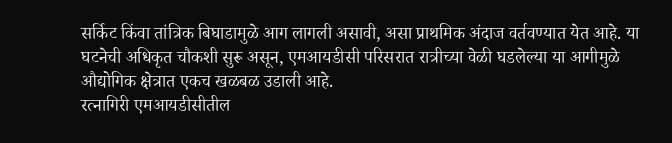सर्किट किंवा तांत्रिक बिघाडामुळे आग लागली असावी, असा प्राथमिक अंदाज वर्तवण्यात येत आहे. या घटनेची अधिकृत चौकशी सुरू असून, एमआयडीसी परिसरात रात्रीच्या वेळी घडलेल्या या आगीमुळे औद्योगिक क्षेत्रात एकच खळबळ उडाली आहे.
रत्नागिरी एमआयडीसीतील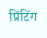प्रिंटिंग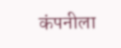कंपनीला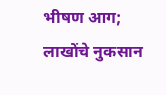भीषण आग; लाखोंचे नुकसान